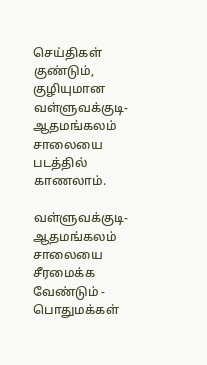செய்திகள்
குண்டும், குழியுமான வள்ளுவக்குடி-ஆதமங்கலம் சாலையை படத்தில் காணலாம்.

வள்ளுவக்குடி- ஆதமங்கலம் சாலையை சீரமைக்க வேண்டும் - பொதுமக்கள்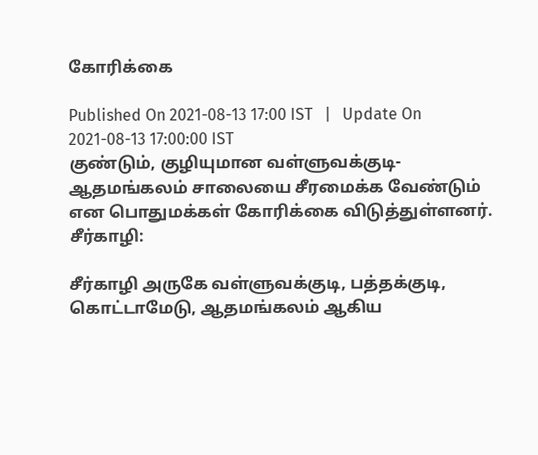கோரிக்கை

Published On 2021-08-13 17:00 IST   |   Update On 2021-08-13 17:00:00 IST
குண்டும், குழியுமான வள்ளுவக்குடி-ஆதமங்கலம் சாலையை சீரமைக்க வேண்டும் என பொதுமக்கள் கோரிக்கை விடுத்துள்ளனர்.
சீர்காழி:

சீர்காழி அருகே வள்ளுவக்குடி, பத்தக்குடி, கொட்டாமேடு, ஆதமங்கலம் ஆகிய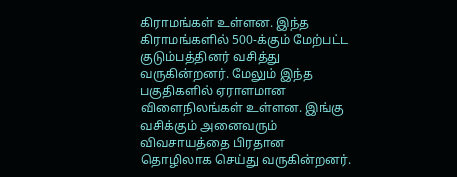கிராமங்கள் உள்ளன. இந்த கிராமங்களில் 500-க்கும் மேற்பட்ட குடும்பத்தினர் வசித்து வருகின்றனர். மேலும் இந்த பகுதிகளில் ஏராளமான விளைநிலங்கள் உள்ளன. இங்கு வசிக்கும் அனைவரும் விவசாயத்தை பிரதான தொழிலாக செய்து வருகின்றனர்.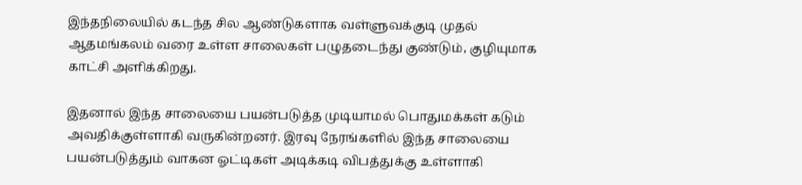இந்தநிலையில் கடந்த சில ஆண்டுகளாக வள்ளுவக்குடி முதல் ஆதமங்கலம் வரை உள்ள சாலைகள் பழுதடைந்து குண்டும், குழியுமாக காட்சி அளிக்கிறது.

இதனால் இந்த சாலையை பயன்படுத்த முடியாமல் பொதுமக்கள் கடும் அவதிக்குள்ளாகி வருகின்றனர். இரவு நேரங்களில் இந்த சாலையை பயன்படுத்தும் வாகன ஓட்டிகள் அடிக்கடி விபத்துக்கு உள்ளாகி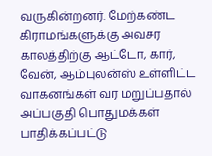வருகின்றனர். மேற்கண்ட கிராமங்களுக்கு அவசர காலத்திற்கு ஆட்டோ, கார், வேன், ஆம்புலன்ஸ் உள்ளிட்ட வாகனங்கள் வர மறுப்பதால் அப்பகுதி பொதுமக்கள் பாதிக்கப்பட்டு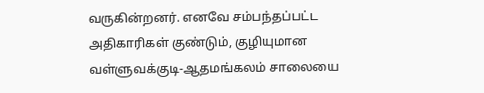வருகின்றனர். எனவே சம்பந்தப்பட்ட அதிகாரிகள் குண்டும், குழியுமான வள்ளுவக்குடி-ஆதமங்கலம் சாலையை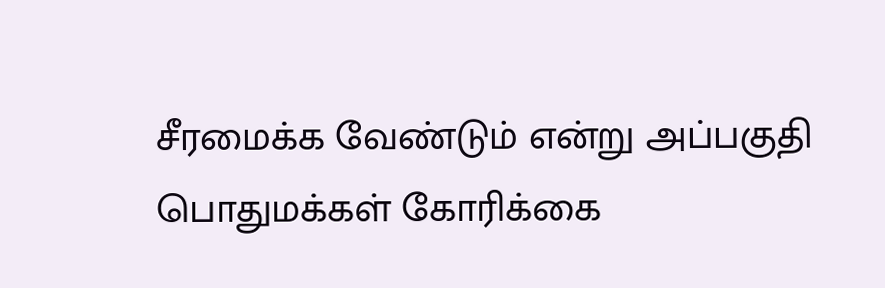சீரமைக்க வேண்டும் என்று அப்பகுதி பொதுமக்கள் கோரிக்கை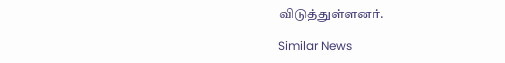விடுத்துள்ளனர்.

Similar News